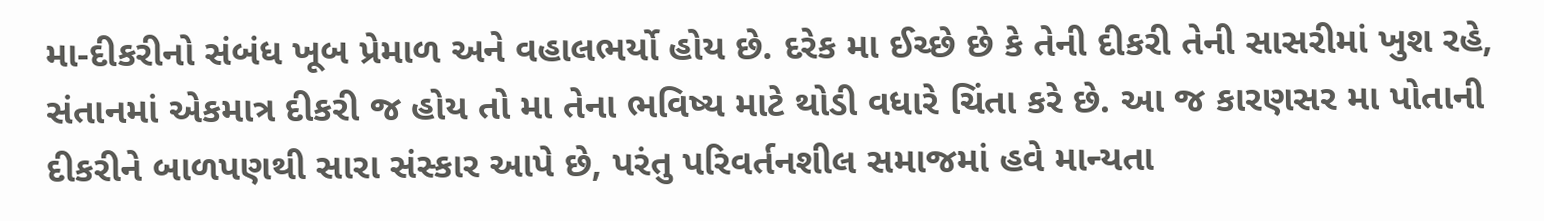મા-દીકરીનો સંબંધ ખૂબ પ્રેમાળ અને વહાલભર્યો હોય છે. દરેક મા ઈચ્છે છે કે તેની દીકરી તેની સાસરીમાં ખુશ રહે, સંતાનમાં એકમાત્ર દીકરી જ હોય તો મા તેના ભવિષ્ય માટે થોડી વધારે ચિંતા કરે છે. આ જ કારણસર મા પોતાની દીકરીને બાળપણથી સારા સંસ્કાર આપે છે, પરંતુ પરિવર્તનશીલ સમાજમાં હવે માન્યતા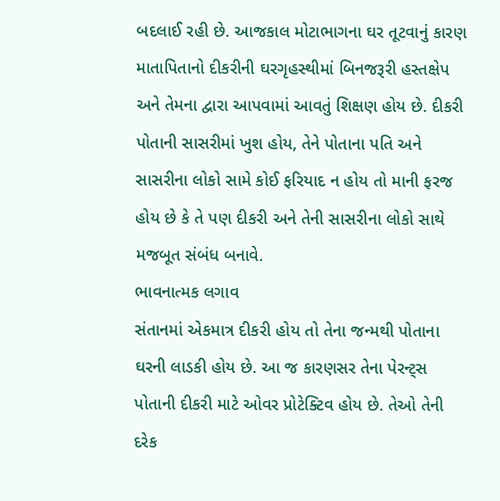બદલાઈ રહી છે. આજકાલ મોટાભાગના ઘર તૂટવાનું કારણ માતાપિતાનો દીકરીની ઘરગૃહસ્થીમાં બિનજરૂરી હસ્તક્ષેપ અને તેમના દ્વારા આપવામાં આવતું શિક્ષણ હોય છે. દીકરી પોતાની સાસરીમાં ખુશ હોય, તેને પોતાના પતિ અને સાસરીના લોકો સામે કોઈ ફરિયાદ ન હોય તો માની ફરજ હોય છે કે તે પણ દીકરી અને તેની સાસરીના લોકો સાથે મજબૂત સંબંધ બનાવે.
ભાવનાત્મક લગાવ
સંતાનમાં એકમાત્ર દીકરી હોય તો તેના જન્મથી પોતાના ઘરની લાડકી હોય છે. આ જ કારણસર તેના પેરન્ટ્સ પોતાની દીકરી માટે ઓવર પ્રોટેક્ટિવ હોય છે. તેઓ તેની દરેક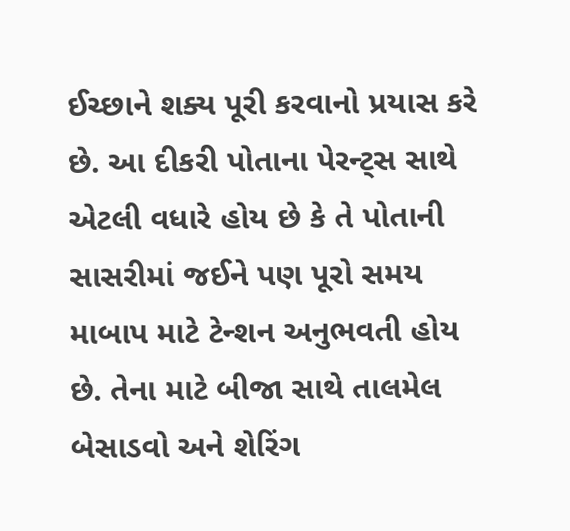ઈચ્છાને શક્ય પૂરી કરવાનો પ્રયાસ કરે છે. આ દીકરી પોતાના પેરન્ટ્સ સાથે એટલી વધારે હોય છે કે તે પોતાની સાસરીમાં જઈને પણ પૂરો સમય માબાપ માટે ટેન્શન અનુભવતી હોય છે. તેના માટે બીજા સાથે તાલમેલ બેસાડવો અને શેરિંગ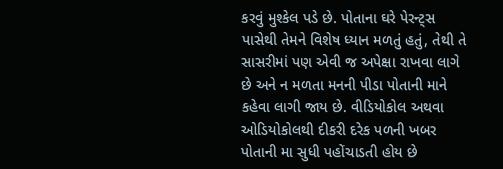કરવું મુશ્કેલ પડે છે. પોતાના ઘરે પેરન્ટ્સ પાસેથી તેમને વિશેષ ધ્યાન મળતું હતું, તેથી તે સાસરીમાં પણ એવી જ અપેક્ષા રાખવા લાગે છે અને ન મળતા મનની પીડા પોતાની માને કહેવા લાગી જાય છે. વીડિયોકોલ અથવા ઓડિયોકોલથી દીકરી દરેક પળની ખબર પોતાની મા સુધી પહોંચાડતી હોય છે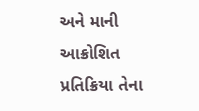અને માની આક્રોશિત પ્રતિક્રિયા તેના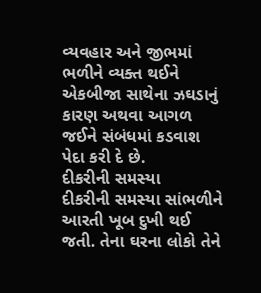વ્યવહાર અને જીભમાં ભળીને વ્યક્ત થઈને એકબીજા સાથેના ઝઘડાનું કારણ અથવા આગળ જઈને સંબંધમાં કડવાશ પેદા કરી દે છે.
દીકરીની સમસ્યા
દીકરીની સમસ્યા સાંભળીને આરતી ખૂબ દુખી થઈ જતી. તેના ઘરના લોકો તેને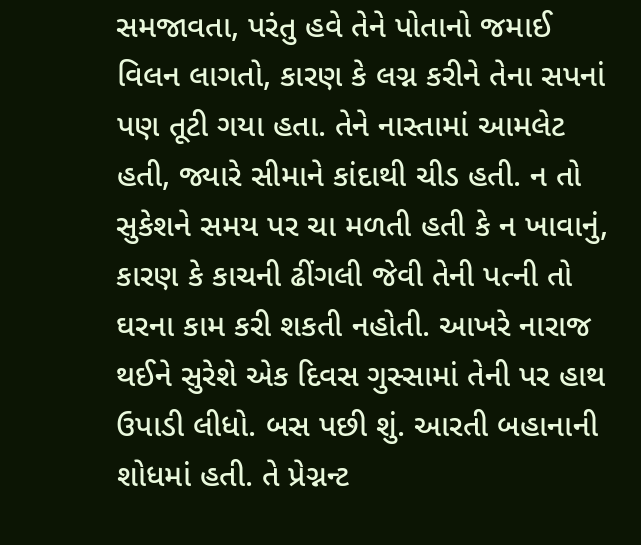સમજાવતા, પરંતુ હવે તેને પોતાનો જમાઈ વિલન લાગતો, કારણ કે લગ્ન કરીને તેના સપનાં પણ તૂટી ગયા હતા. તેને નાસ્તામાં આમલેટ હતી, જ્યારે સીમાને કાંદાથી ચીડ હતી. ન તો સુકેશને સમય પર ચા મળતી હતી કે ન ખાવાનું, કારણ કે કાચની ઢીંગલી જેવી તેની પત્ની તો ઘરના કામ કરી શકતી નહોતી. આખરે નારાજ થઈને સુરેશે એક દિવસ ગુસ્સામાં તેની પર હાથ ઉપાડી લીધો. બસ પછી શું. આરતી બહાનાની શોધમાં હતી. તે પ્રેગ્નન્ટ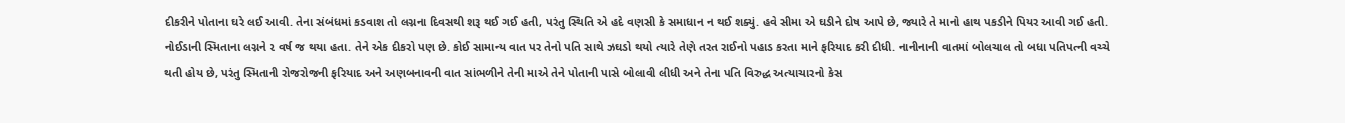દીકરીને પોતાના ઘરે લઈ આવી. તેના સંબંધમાં કડવાશ તો લગ્નના દિવસથી શરૂ થઈ ગઈ હતી, પરંતુ સ્થિતિ એ હદે વણસી કે સમાધાન ન થઈ શક્યું. હવે સીમા એ ઘડીને દોષ આપે છે, જ્યારે તે માનો હાથ પકડીને પિયર આવી ગઈ હતી.
નોઈડાની સ્મિતાના લગ્નને ૨ વર્ષ જ થયા હતા. તેને એક દીકરો પણ છે. કોઈ સામાન્ય વાત પર તેનો પતિ સાથે ઝઘડો થયો ત્યારે તેણે તરત રાઈનો પહાડ કરતા માને ફરિયાદ કરી દીધી. નાનીનાની વાતમાં બોલચાલ તો બધા પતિપત્ની વચ્ચે થતી હોય છે, પરંતુ સ્મિતાની રોજરોજની ફરિયાદ અને અણબનાવની વાત સાંભળીને તેની માએ તેને પોતાની પાસે બોલાવી લીધી અને તેના પતિ વિરુદ્ધ અત્યાચારનો કેસ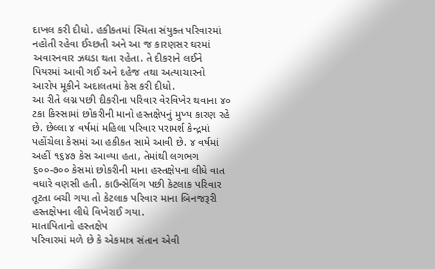દાખલ કરી દીધો. હકીકતમાં સ્મિતા સંયુક્ત પરિવારમાં નહોતી રહેવા ઈચ્છતી અને આ જ કારણસર ઘરમાં અવારનવાર ઝઘડા થતા રહેતા. તે દીકરાને લઈને પિયરમાં આવી ગઈ અને દહેજ તથા અત્યાચારનો આરોપ મૂકીને અદાલતમાં કેસ કરી દીધો.
આ રીતે લગ્ન પછી દીકરીના પરિવાર વેરવિખેર થવાના ૪૦ ટકા કિસ્સામાં છોકરીની માનો હસ્તક્ષેપનું મુખ્ય કારણ રહે છે. છેલ્લા ૪ વર્ષમાં મહિલા પરિવાર પરામર્શ કેન્દ્રમાં પહોંચેલા કેસમાં આ હકીકત સામે આવી છે. ૪ વર્ષમાં અહીં ૧૬૪૭ કેસ આવ્યા હતા, તેમાંથી લગભગ ૬૦૦-૭૦૦ કેસમાં છોકરીની માના હસ્તક્ષેપના લીધે વાત વધારે વણસી હતી. કાઉન્સેલિંગ પછી કેટલાક પરિવાર તૂટતા બચી ગયા તો કેટલાક પરિવાર માના બિનજરૂરી હસ્તક્ષેપના લીધે વિખેરાઈ ગયા.
માતાપિતાનો હસ્તક્ષેપ
પરિવારમાં મળે છે કે એકમાત્ર સંતાન એવી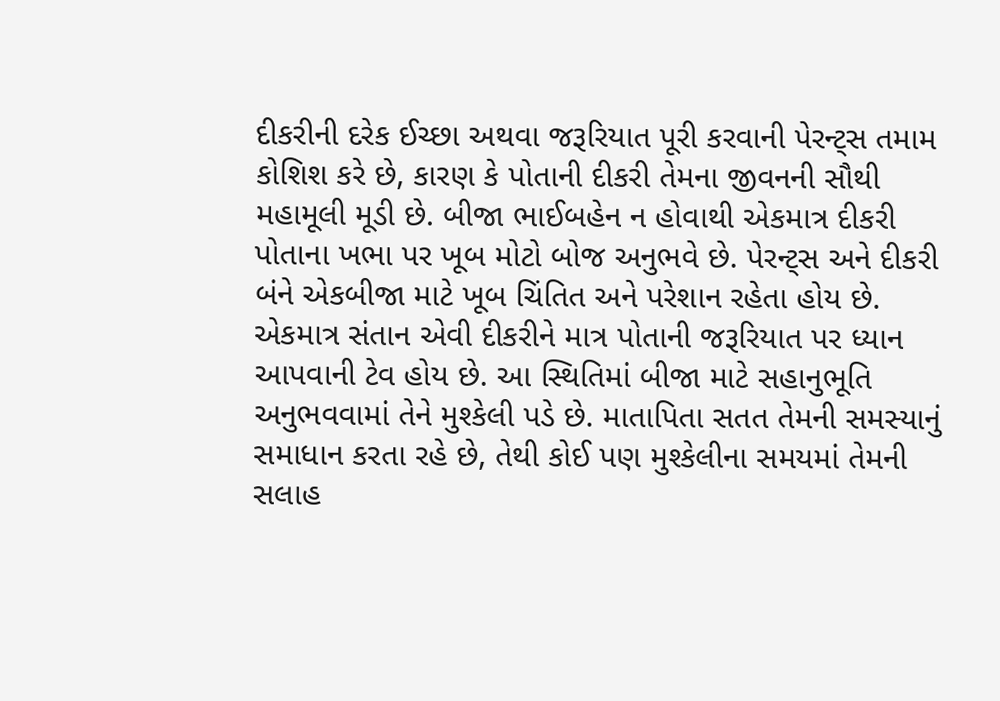દીકરીની દરેક ઈચ્છા અથવા જરૂરિયાત પૂરી કરવાની પેરન્ટ્સ તમામ કોશિશ કરે છે, કારણ કે પોતાની દીકરી તેમના જીવનની સૌથી મહામૂલી મૂડી છે. બીજા ભાઈબહેન ન હોવાથી એકમાત્ર દીકરી પોતાના ખભા પર ખૂબ મોટો બોજ અનુભવે છે. પેરન્ટ્સ અને દીકરી બંને એકબીજા માટે ખૂબ ચિંતિત અને પરેશાન રહેતા હોય છે. એકમાત્ર સંતાન એવી દીકરીને માત્ર પોતાની જરૂરિયાત પર ધ્યાન આપવાની ટેવ હોય છે. આ સ્થિતિમાં બીજા માટે સહાનુભૂતિ અનુભવવામાં તેને મુશ્કેલી પડે છે. માતાપિતા સતત તેમની સમસ્યાનું સમાધાન કરતા રહે છે, તેથી કોઈ પણ મુશ્કેલીના સમયમાં તેમની સલાહ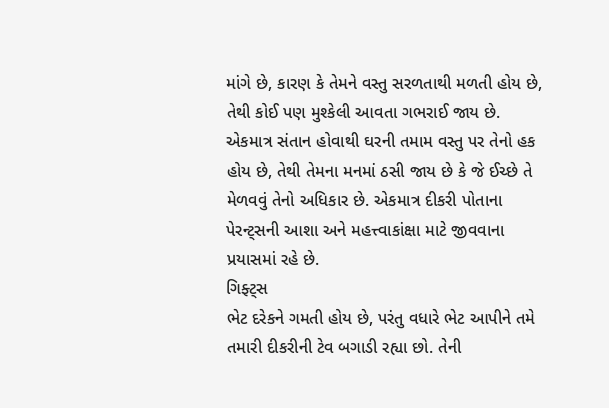માંગે છે, કારણ કે તેમને વસ્તુ સરળતાથી મળતી હોય છે, તેથી કોઈ પણ મુશ્કેલી આવતા ગભરાઈ જાય છે. એકમાત્ર સંતાન હોવાથી ઘરની તમામ વસ્તુ પર તેનો હક હોય છે, તેથી તેમના મનમાં ઠસી જાય છે કે જે ઈચ્છે તે મેળવવું તેનો અધિકાર છે. એકમાત્ર દીકરી પોતાના પેરન્ટ્સની આશા અને મહત્ત્વાકાંક્ષા માટે જીવવાના પ્રયાસમાં રહે છે.
ગિફ્ટ્સ
ભેટ દરેકને ગમતી હોય છે, પરંતુ વધારે ભેટ આપીને તમે તમારી દીકરીની ટેવ બગાડી રહ્યા છો. તેની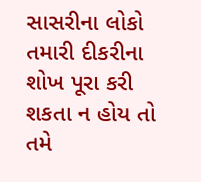સાસરીના લોકો તમારી દીકરીના શોખ પૂરા કરી શકતા ન હોય તો તમે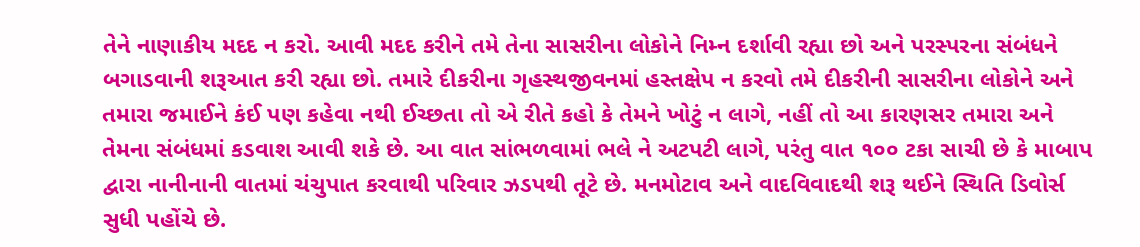તેને નાણાકીય મદદ ન કરો. આવી મદદ કરીને તમે તેના સાસરીના લોકોને નિમ્ન દર્શાવી રહ્યા છો અને પરસ્પરના સંબંધને બગાડવાની શરૂઆત કરી રહ્યા છો. તમારે દીકરીના ગૃહસ્થજીવનમાં હસ્તક્ષેપ ન કરવો તમે દીકરીની સાસરીના લોકોને અને તમારા જમાઈને કંઈ પણ કહેવા નથી ઈચ્છતા તો એ રીતે કહો કે તેમને ખોટું ન લાગે, નહીં તો આ કારણસર તમારા અને તેમના સંબંધમાં કડવાશ આવી શકે છે. આ વાત સાંભળવામાં ભલે ને અટપટી લાગે, પરંતુ વાત ૧૦૦ ટકા સાચી છે કે માબાપ દ્વારા નાનીનાની વાતમાં ચંચુપાત કરવાથી પરિવાર ઝડપથી તૂટે છે. મનમોટાવ અને વાદવિવાદથી શરૂ થઈને સ્થિતિ ડિવોર્સ સુધી પહોંચે છે.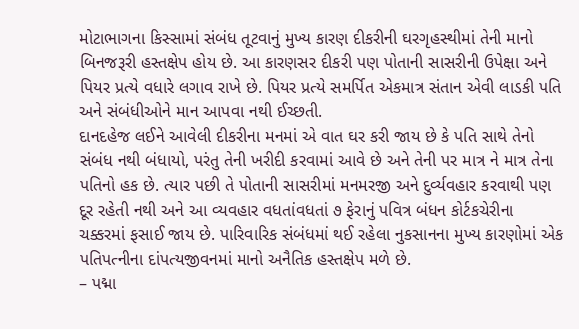મોટાભાગના કિસ્સામાં સંબંધ તૂટવાનું મુખ્ય કારણ દીકરીની ઘરગૃહસ્થીમાં તેની માનો બિનજરૂરી હસ્તક્ષેપ હોય છે. આ કારણસર દીકરી પણ પોતાની સાસરીની ઉપેક્ષા અને પિયર પ્રત્યે વધારે લગાવ રાખે છે. પિયર પ્રત્યે સમર્પિત એકમાત્ર સંતાન એવી લાડકી પતિ અને સંબંધીઓને માન આપવા નથી ઈચ્છતી.
દાનદહેજ લઈને આવેલી દીકરીના મનમાં એ વાત ઘર કરી જાય છે કે પતિ સાથે તેનો સંબંધ નથી બંધાયો, પરંતુ તેની ખરીદી કરવામાં આવે છે અને તેની પર માત્ર ને માત્ર તેના પતિનો હક છે. ત્યાર પછી તે પોતાની સાસરીમાં મનમરજી અને દુર્વ્યવહાર કરવાથી પણ દૂર રહેતી નથી અને આ વ્યવહાર વધતાંવધતાં ૭ ફેરાનું પવિત્ર બંધન કોર્ટકચેરીના ચક્કરમાં ફસાઈ જાય છે. પારિવારિક સંબંધમાં થઈ રહેલા નુકસાનના મુખ્ય કારણોમાં એક પતિપત્નીના દાંપત્યજીવનમાં માનો અનૈતિક હસ્તક્ષેપ મળે છે.
– પદ્મા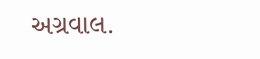અગ્રવાલ.